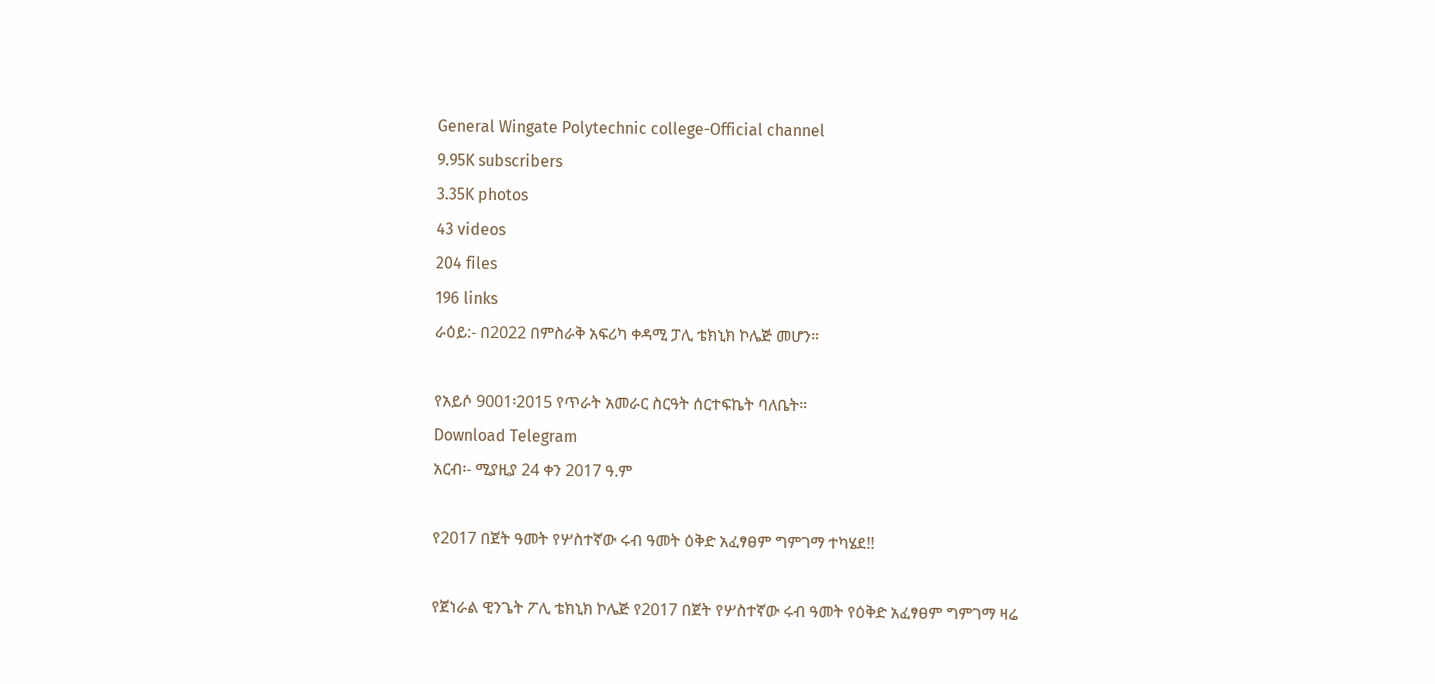General Wingate Polytechnic college-Official channel
9.95K subscribers
3.35K photos
43 videos
204 files
196 links
ራዕይ:- በ2022 በምስራቅ አፍሪካ ቀዳሚ ፓሊ ቴክኒክ ኮሌጅ መሆን።

የአይሶ 9001፡2015 የጥራት አመራር ስርዓት ሰርተፍኬት ባለቤት።
Download Telegram
አርብ፡- ሚያዚያ 24 ቀን 2017 ዓ.ም

የ2017 በጀት ዓመት የሦስተኛው ሩብ ዓመት ዕቅድ አፈፃፀም ግምገማ ተካሄደ!!

የጀነራል ዊንጌት ፖሊ ቴክኒክ ኮሌጅ የ2017 በጀት የሦስተኛው ሩብ ዓመት የዕቅድ አፈፃፀም ግምገማ ዛሬ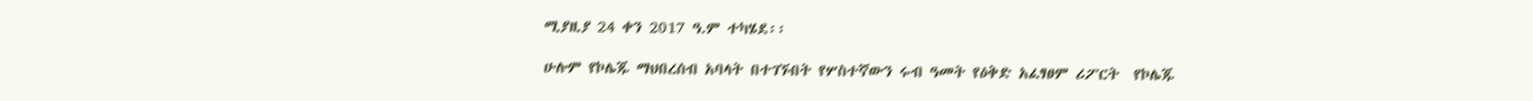ሚያዚያ 24 ቀን 2017 ዓ.ም ተካሄደ፡፡

ሁሉም የኮሌጁ ማህበረሰብ አባላት በተገኙበት የሦስተኛውን ሩብ ዓመት የዕቅድ አፈፃፀም ሪፖርት  የኮሌጁ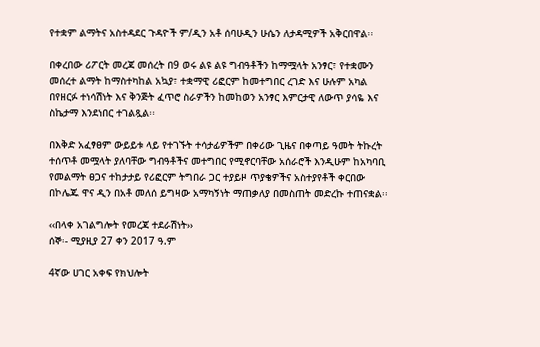የተቋም ልማትና አስተዳደር ጉዳዮች ም/ዲን አቶ ሰባሁዲን ሁሴን ለታዳሚዎች አቅርበዋል፡፡

በቀረበው ሪፖርት መረጃ መሰረት በ9 ወሩ ልዩ ልዩ ግብዓቶችን ከማሟላት አንፃር፣ የተቋሙን መሰረተ ልማት ከማስተካከል አኳያ፣ ተቋማዊ ሪፎርም ከመተግበር ረገድ እና ሁሉም አካል በየዘርፉ ተነሳሽነት እና ቅንጅት ፈጥሮ ስራዎችን ከመከወን አንፃር እምርታዊ ለውጥ ያሳዬ እና ስኬታማ እንደነበር ተገልጿል፡፡

በእቅድ አፈፃፀም ውይይቱ ላይ የተገኙት ተሳታፊዎችም በቀሪው ጊዜና በቀጣይ ዓመት ትኩረት ተሰጥቶ መሟላት ያለባቸው ግብዓቶችና መተግበር የሚኖርባቸው አሰራሮች እንዲሁም ከአካባቢ የመልማት ፀጋና ተከታታይ የሪፎርም ትግበራ ጋር ተያይዞ ጥያቄዎችና አስተያየቶች ቀርበው በኮሌጁ ዋና ዲን በአቶ መለሰ ይግዛው አማካኝነት ማጠቃለያ በመስጠት መድረኩ ተጠናቋል፡፡

‹‹በላቀ አገልግሎት የመረጃ ተደራሽነት››
ሰኞ፡- ሚያዚያ 27 ቀን 2017 ዓ.ም

4ኛው ሀገር አቀፍ የክህሎት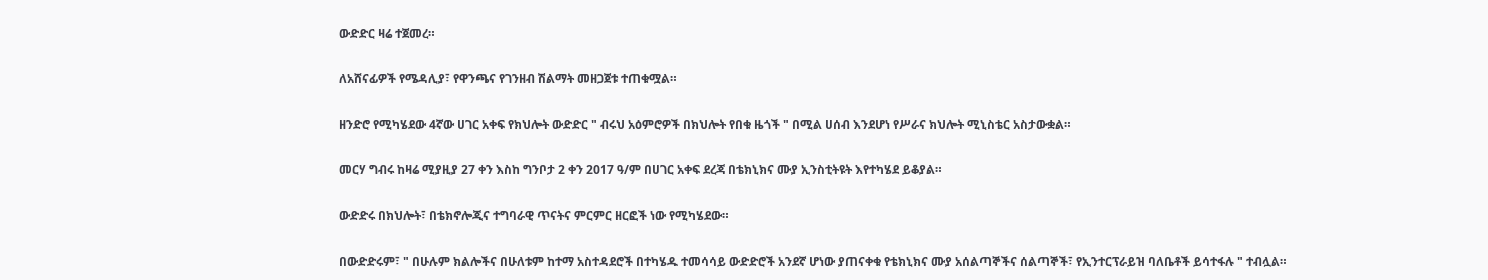ውድድር ዛሬ ተጀመረ።

ለአሸናፊዎች የሜዳሊያ፣ የዋንጫና የገንዘብ ሽልማት መዘጋጀቱ ተጠቁሟል።

ዘንድሮ የሚካሄደው 4ኛው ሀገር አቀፍ የክህሎት ውድድር " ብሩህ አዕምሮዎች በክህሎት የበቁ ዜጎች " በሚል ሀሰብ እንደሆነ የሥራና ክህሎት ሚኒስቴር አስታውቋል።

መርሃ ግብሩ ከዛሬ ሚያዚያ 27 ቀን እስከ ግንቦታ 2 ቀን 2017 ዓ/ም በሀገር አቀፍ ደረጃ በቴክኒክና ሙያ ኢንስቲትዩት እየተካሄደ ይቆያል።

ውድድሩ በክህሎት፣ በቴክኖሎጂና ተግባራዊ ጥናትና ምርምር ዘርፎች ነው የሚካሄደው።

በውድድሩም፣ " በሁሉም ክልሎችና በሁለቱም ከተማ አስተዳደሮች በተካሄዱ ተመሳሳይ ውድድሮች አንደኛ ሆነው ያጠናቀቁ የቴክኒክና ሙያ አሰልጣኞችና ሰልጣኞች፣ የኢንተርፕራይዝ ባለቤቶች ይሳተፋሉ " ተብሏል።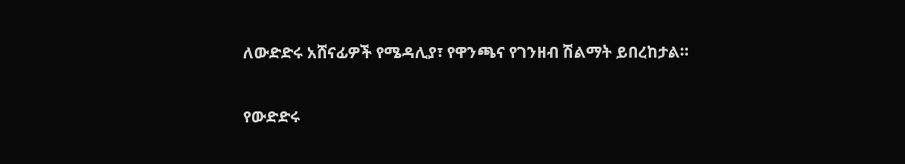ለውድድሩ አሸናፊዎች የሜዳሊያ፣ የዋንጫና የገንዘብ ሽልማት ይበረከታል።

የውድድሩ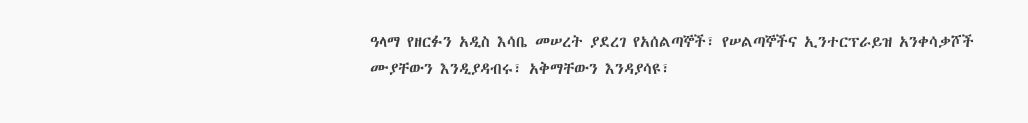ዓላማ የዘርፉን አዲስ እሳቤ መሠረት ያደረገ የአሰልጣኞች፣ የሠልጣኞችና ኢንተርፕራይዝ አንቀሳቃሾች ሙያቸውን እንዲያዳብሩ፣ አቅማቸውን እንዳያሳዩ፣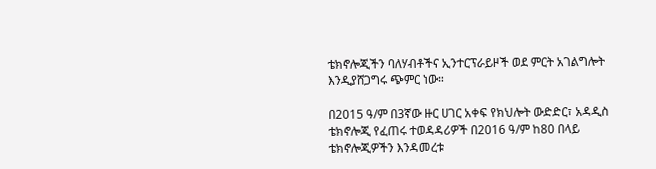ቴክኖሎጂችን ባለሃብቶችና ኢንተርፕራይዞች ወደ ምርት አገልግሎት እንዲያሸጋግሩ ጭምር ነው።

በ2015 ዓ/ም በ3ኛው ዙር ሀገር አቀፍ የክህሎት ውድድር፣ አዳዲስ ቴክኖሎጂ የፈጠሩ ተወዳዳሪዎች በ2016 ዓ/ም ከ80 በላይ ቴክኖሎጂዎችን እንዳመረቱ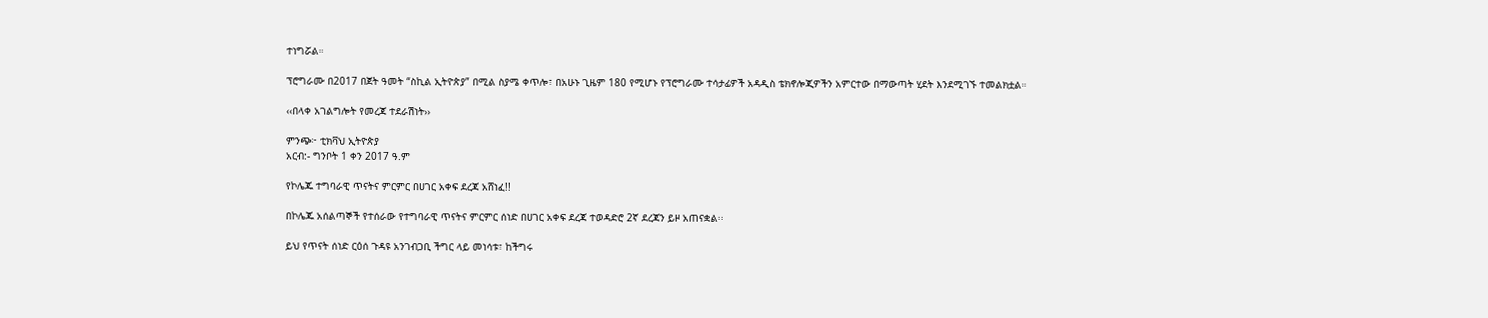ተነግሯል።

ፕሮግራሙ በ2017 በጀት ዓመት “ስኪል ኢትዮጵያ” በሚል ስያሜ ቀጥሎ፣ በአሁኑ ጊዜም 180 የሚሆኑ የፕሮግራሙ ተሳታፊዎች አዳዲስ ቴክኖሎጂዎችን አምርተው በማውጣት ሂደት እንደሚገኙ ተመልክቷል።

‹‹በላቀ አገልግሎት የመረጃ ተደራሽነት››

ምንጭ፦ ቲክቫህ ኢትዮጵያ
አርብ:- ግንቦት 1 ቀን 2017 ዓ.ም

የኮሌጁ ተግባራዊ ጥናትና ምርምር በሀገር አቀፍ ደረጃ አሸነፈ!!

በኮሌጁ አሰልጣኞች የተሰራው የተግባራዊ ጥናትና ምርምር ሰነድ በሀገር አቀፍ ደረጃ ተወዳድሮ 2ኛ ደረጃን ይዞ አጠናቋል፡፡

ይህ የጥናት ሰነድ ርዕሰ ጉዳዩ አንገብጋቢ ችግር ላይ መነሳቱ፣ ከችግሩ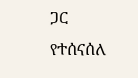ጋር የተሰናሰለ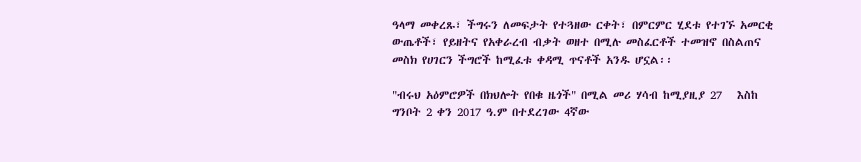ዓላማ መቀረጹ፣ ችግሩን ለመፍታት የተጓዘው ርቀት፣ በምርምር ሂደቱ የተገኙ አመርቂ ውጤቶች፣ የይዘትና የአቀራረብ ብቃት ወዘተ በሚሉ መስፈርቶች ተመዝኖ በስልጠና መስክ የሀገርን ችግሮች ከሚፈቱ ቀዳሚ ጥናቶች አንዱ ሆኗል፡፡

"ብሩህ አዕምሮዎች በክህሎት የበቁ ዜጎች" በሚል መሪ ሃሳብ ከሚያዚያ 27   እስከ ግንቦት 2 ቀን 2017 ዓ.ም በተደረገው 4ኛው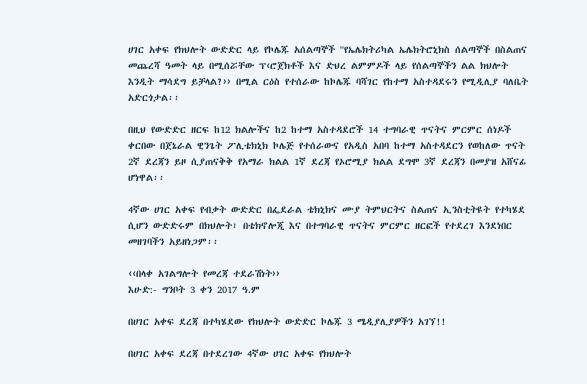ሀገር አቀፍ የክህሎት ውድድር ላይ የኮሌጁ አሰልጣኞች ''የኤሌክትሪካል ኤሌክትሮኒክስ ሰልጣኞች በስልጠና መጨረሻ ዓመት ላይ በሚሰሯቸው ፕ‹ሮጀክቶች እና ድህረ ልምምዶች ላይ የሰልጣኞችን ልል ክህሎት  እንዲት ማሳደግ ይቻላል?›› በሚል ርዕስ የተሰራው ከኮሌጁ ባሻገር የከተማ አስተዳደሩን የሚዲሊያ ባለቤት አድርጎታል፡፡

በዚህ የውድድር ዘርፍ ከ12 ክልሎችና ከ2 ከተማ አስተዳደሮች 14 ተግባራዊ ጥናትና ምርምር ሰነዶች ቀርበው በጀኔራል ዊንጌት ፖሊቴክኒክ ኮሌጅ የተሰራውና የአዲስ አበባ ከተማ አስተዳደርን የወከለው ጥናት 2ኛ ደረጃን ይዞ ሲያጠናቅቅ የአማራ ክልል 1ኛ ደረጃ የኦሮሚያ ክልል ደግሞ 3ኛ ደረጃን በመያዝ አሸናፊ ሆነዋል፡፡

4ኛው ሀገር አቀፍ የብቃት ውድድር በፌደራል ቴክኒክና ሙያ ትምህርትና ስልጠና ኢንስቲትዩት የተካሄደ ሲሆን ውድድሩም በክህሎት፣ በቴክኖሎጂ እና በተግባራዊ ጥናትና ምርምር ዘርፎች የተደረገ እንደነበር መዘገባችን አይዘነጋም፡፡

‹‹በላቀ አገልግሎት የመረጃ ተደራሽነት››
እሁድ:- ግንቦት 3 ቀን 2017 ዓ.ም

በሀገር አቀፍ ደረጃ በተካሄደው የክህሎት ውድድር ኮሌጁ 3 ሜዲያሊያዎችን አገኘ!!

በሀገር አቀፍ ደረጃ በተደረገው 4ኛው ሀገር አቀፍ የክህሎት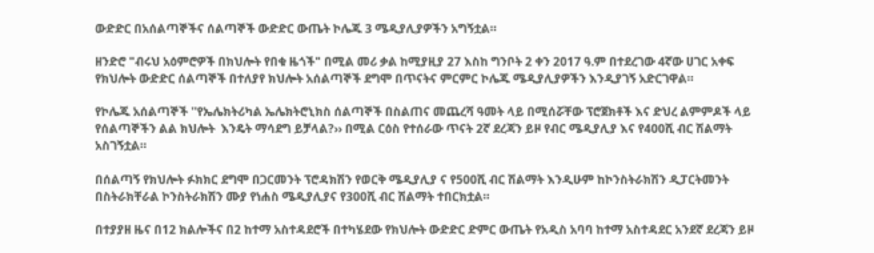ውድድር በአሰልጣኞችና ሰልጣኞች ውድድር ውጤት ኮሌጁ 3 ሜዲያሊያዎችን አግኝቷል።

ዘንድሮ "ብሩህ አዕምሮዎች በክህሎት የበቁ ዜጎች" በሚል መሪ ቃል ከሚያዚያ 27 እስከ ግንቦት 2 ቀን 2017 ዓ.ም በተደረገው 4ኛው ሀገር አቀፍ የክህሎት ውድድር ሰልጣኞች በተለያየ ክህሎት አሰልጣኞች ደግሞ በጥናትና ምርምር ኮሌጁ ሜዲያሊያዎችን እንዲያገኝ አድርገዋል።

የኮሌጁ አሰልጣኞች ''የኤሌክትሪካል ኤሌክትሮኒክስ ሰልጣኞች በስልጠና መጨረሻ ዓመት ላይ በሚሰሯቸው ፕሮጀክቶች እና ድህረ ልምምዶች ላይ የሰልጣኞችን ልል ክህሎት  እንዴት ማሳደግ ይቻላል?›› በሚል ርዕስ የተሰራው ጥናት 2ኛ ደረጃን ይዞ የብር ሜዲያሊያ እና የ400ሺ ብር ሽልማት አስገኝቷል።

በሰልጣኝ የክህሎት ፉክክር ደግሞ በጋርመንት ፕሮዳክሽን የወርቅ ሜዲያሊያ ና የ500ሺ ብር ሽልማት እንዲሁም ከኮንስትራክሽን ዲፓርትመንት በስትራክቸራል ኮንስትራክሽን ሙያ የነሐስ ሜዲያሊያና የ300ሺ ብር ሽልማት ተበርክቷል።

በተያያዘ ዜና በ12 ክልሎችና በ2 ከተማ አስተዳደሮች በተካሄደው የክህሎት ውድድር ድምር ውጤት የአዲስ አባባ ከተማ አስተዳደር አንደኛ ደረጃን ይዞ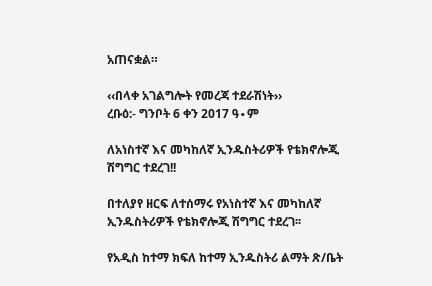አጠናቋል።

‹‹በላቀ አገልግሎት የመረጃ ተደራሽነት››
ረቡዕ:- ግንቦት 6 ቀን 2017 ዓ∙ም

ለአነስተኛ እና መካከለኛ ኢንዱስትሪዎች የቴክኖሎጂ ሽግግር ተደረገ!!

በተለያየ ዘርፍ ለተሰማሩ የአነስተኛ እና መካከለኛ ኢንዱስትሪዎች የቴክኖሎጂ ሽግግር ተደረገ፡፡

የአዲስ ከተማ ክፍለ ከተማ ኢንዱስትሪ ልማት ጽ/ቤት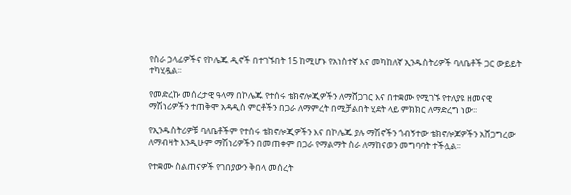የስራ ኃላፊዎችና የኮሌጁ ዲኖች በተገኙበት 15 ከሚሆኑ የአነስተኛ እና መካከለኛ ኢንዱስትሪዎች ባለቤቶች ጋር ውይይት ተካሂዷል፡፡

የመድረኩ መሰረታዊ ዓላማ በኮሌጁ የተሰሩ ቴክኖሎጂዎችን ለማሸጋገር እና በተቋሙ የሚገኙ የተለያዩ ዘመናዊ ማሽነሪዎችን ተጠቅሞ አዳዲስ ምርቶችን በጋራ ለማምረት በሚቻልበት ሂደት ላይ ምክክር ለማድረግ ነው፡፡

የኢንዱስትሪዎቹ ባለቤቶችም የተሰሩ ቴክኖሎጂዎችን እና በኮሌጁ ያሉ ማሽኖችን ጎብኝተው ቴክኖሎጆዎችን አሸጋግረው ለማብዛት እንዲሁም ማሽነሪዎችን በመጠቀም በጋራ የማልማት ስራ ለማከናወን መግባባት ተችሏል፡፡

የተቋሙ ስልጠናዎች የገበያውን ቅበላ መሰረት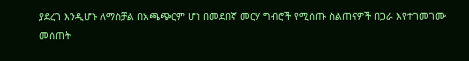ያደረገ እንዲሆኑ ለማስቻል በአጫጭርም ሆነ በመደበኛ መርሃ ግብሮች የሚሰጡ ስልጠናዎች በጋራ እየተገመገሙ መሰጠት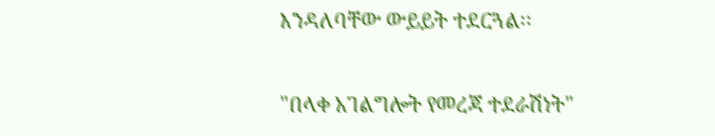እንዳለባቸው ውይይት ተደርጓል፡፡

"በላቀ አገልግሎት የመረጃ ተደራሽነት"